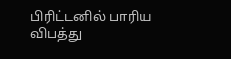பிரிட்டனில் பாரிய விபத்து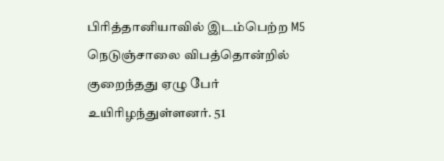பிரித்தானியாவில் இடம்பெற்ற M5 நெடுஞ்சாலை விபத்தொன்றில் குறைந்தது ஏழு பேர் உயிரிழந்துள்ளனர். 51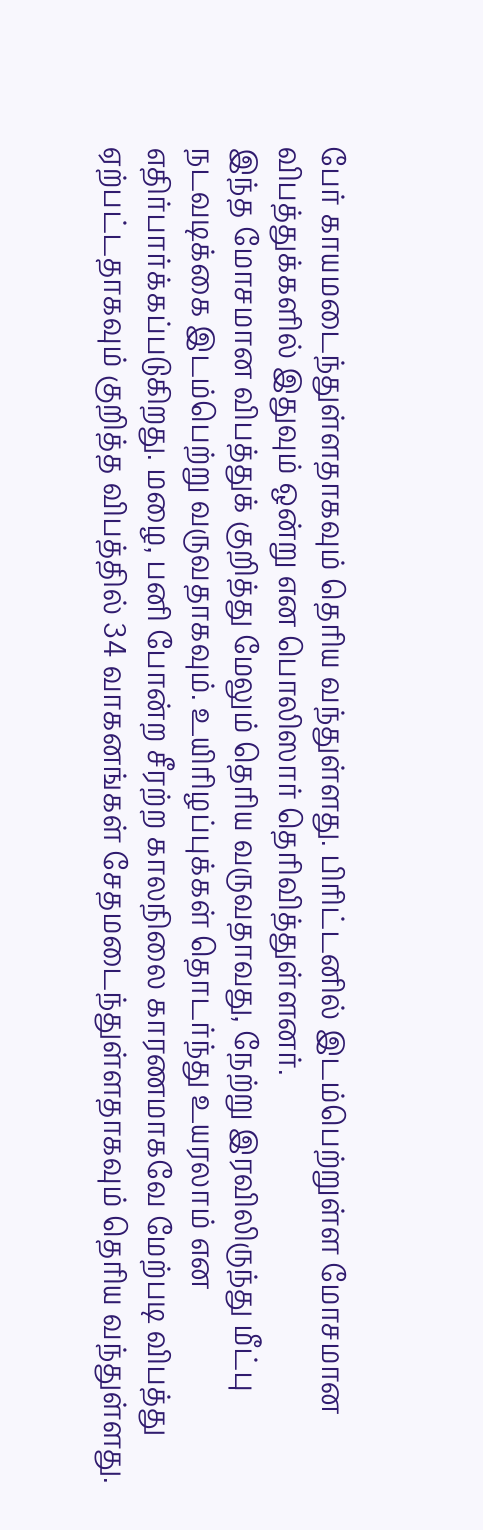பேர் காயமடைந்துள்ளதாகவும் தெரிய வந்துள்ளது. பிரிட்டனில் இடம்பெற்றுள்ள மோசமான விபத்துக்களில் இதுவும் ஒன்று என பொலிஸார் தெரிவித்துள்ளனர்.
இந்த மோசமான விபத்துக் குறித்து மேலும் தெரிய வருவதாவது, நேற்று இரவிலிருந்து மீட்பு நடவடிக்கை இடம்பெற்று வருவதாகவும். உயிரிழப்புக்கள் தொடர்ந்து உயரலாம் என எதிர்பார்க்கப்படுகிறது. மழை, பனி போன்ற சீரற்ற காலநிலை காரணமாகவே மேற்படி விபத்து ஏற்பட்டதாகவும் குறித்த விபத்தில் 34 வாகனங்கள் சேதமடைந்துள்ளதாகவும் தெரிய வந்துள்ளது.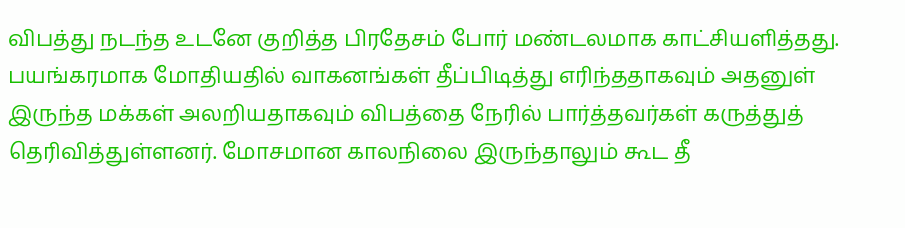விபத்து நடந்த உடனே குறித்த பிரதேசம் போர் மண்டலமாக காட்சியளித்தது. பயங்கரமாக மோதியதில் வாகனங்கள் தீப்பிடித்து எரிந்ததாகவும் அதனுள் இருந்த மக்கள் அலறியதாகவும் விபத்தை நேரில் பார்த்தவர்கள் கருத்துத் தெரிவித்துள்ளனர். மோசமான காலநிலை இருந்தாலும் கூட தீ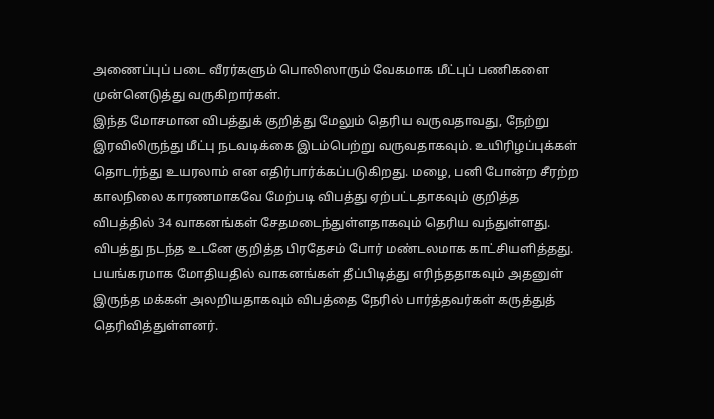அணைப்புப் படை வீரர்களும் பொலிஸாரும் வேகமாக மீட்புப் பணிகளை முன்னெடுத்து வருகிறார்கள்.
இந்த மோசமான விபத்துக் குறித்து மேலும் தெரிய வருவதாவது, நேற்று இரவிலிருந்து மீட்பு நடவடிக்கை இடம்பெற்று வருவதாகவும். உயிரிழப்புக்கள் தொடர்ந்து உயரலாம் என எதிர்பார்க்கப்படுகிறது. மழை, பனி போன்ற சீரற்ற காலநிலை காரணமாகவே மேற்படி விபத்து ஏற்பட்டதாகவும் குறித்த விபத்தில் 34 வாகனங்கள் சேதமடைந்துள்ளதாகவும் தெரிய வந்துள்ளது.
விபத்து நடந்த உடனே குறித்த பிரதேசம் போர் மண்டலமாக காட்சியளித்தது. பயங்கரமாக மோதியதில் வாகனங்கள் தீப்பிடித்து எரிந்ததாகவும் அதனுள் இருந்த மக்கள் அலறியதாகவும் விபத்தை நேரில் பார்த்தவர்கள் கருத்துத் தெரிவித்துள்ளனர்.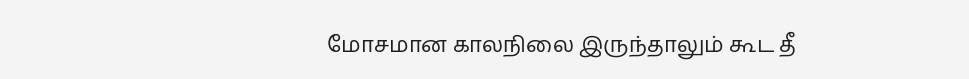மோசமான காலநிலை இருந்தாலும் கூட தீ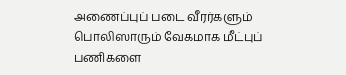அணைப்புப் படை வீரர்களும் பொலிஸாரும் வேகமாக மீட்புப் பணிகளை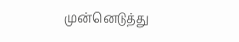முன்னெடுத்து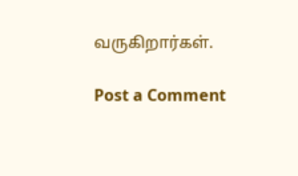வருகிறார்கள்.

Post a Comment